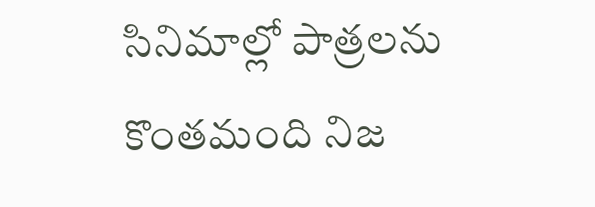సినిమాల్లో పాత్రలను కొంతమంది నిజ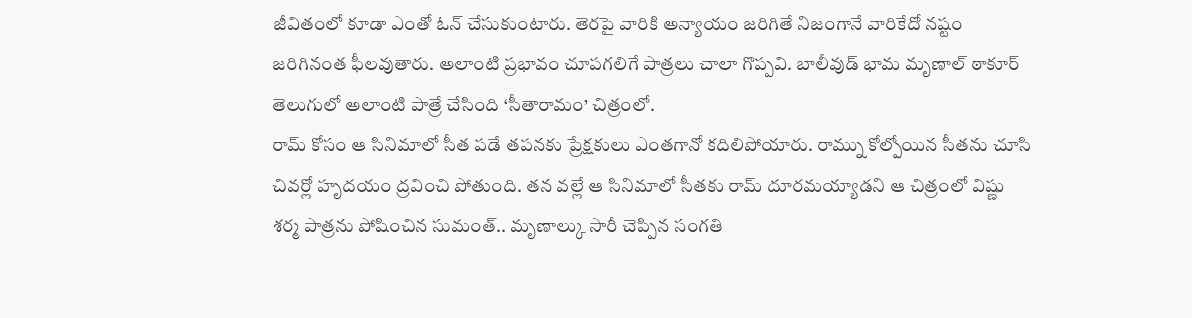జీవితంలో కూడా ఎంతో ఓన్ చేసుకుంటారు. తెరపై వారికి అన్యాయం జరిగితే నిజంగానే వారికేదో నష్టం జరిగినంత ఫీలవుతారు. అలాంటి ప్రభావం చూపగలిగే పాత్రలు చాలా గొప్పవి. బాలీవుడ్ భామ మృణాల్ ఠాకూర్ తెలుగులో అలాంటి పాత్రే చేసింది ‘సీతారామం’ చిత్రంలో.
రామ్ కోసం ఆ సినిమాలో సీత పడే తపనకు ప్రేక్షకులు ఎంతగానో కదిలిపోయారు. రామ్ను కోల్పోయిన సీతను చూసి చివర్లో హృదయం ద్రవించి పోతుంది. తన వల్లే ఆ సినిమాలో సీతకు రామ్ దూరమయ్యాడని ఆ చిత్రంలో విష్ణు శర్మ పాత్రను పోషించిన సుమంత్.. మృణాల్కు సారీ చెప్పిన సంగతి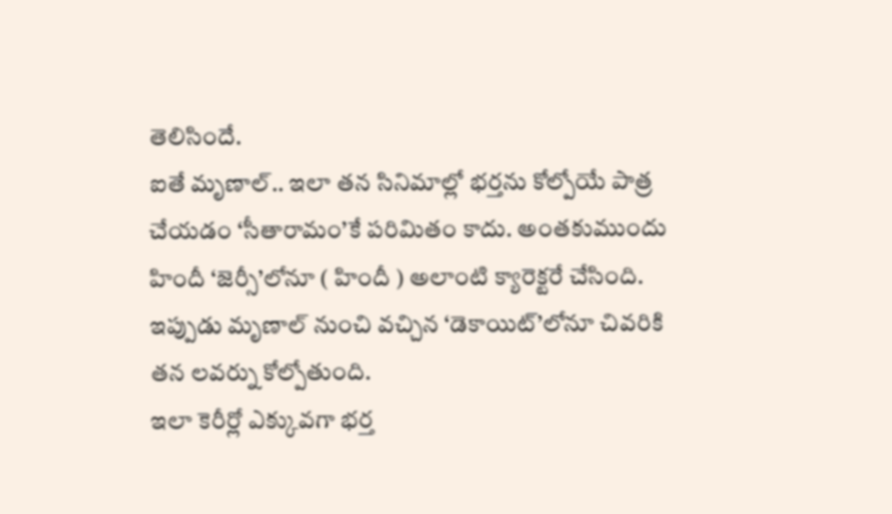తెలిసిందే.
ఐతే మృణాల్.. ఇలా తన సినిమాల్లో భర్తను కోల్పోయే పాత్ర చేయడం ‘సీతారామం’కే పరిమితం కాదు. అంతకుముందు హిందీ ‘జెర్సీ’లోనూ ( హిందీ ) అలాంటి క్యారెక్టరే చేసింది. ఇప్పుడు మృణాల్ నుంచి వచ్చిన ‘డెకాయిట్’లోనూ చివరికి తన లవర్ను కోల్పోతుంది.
ఇలా కెరీర్లో ఎక్కువగా భర్త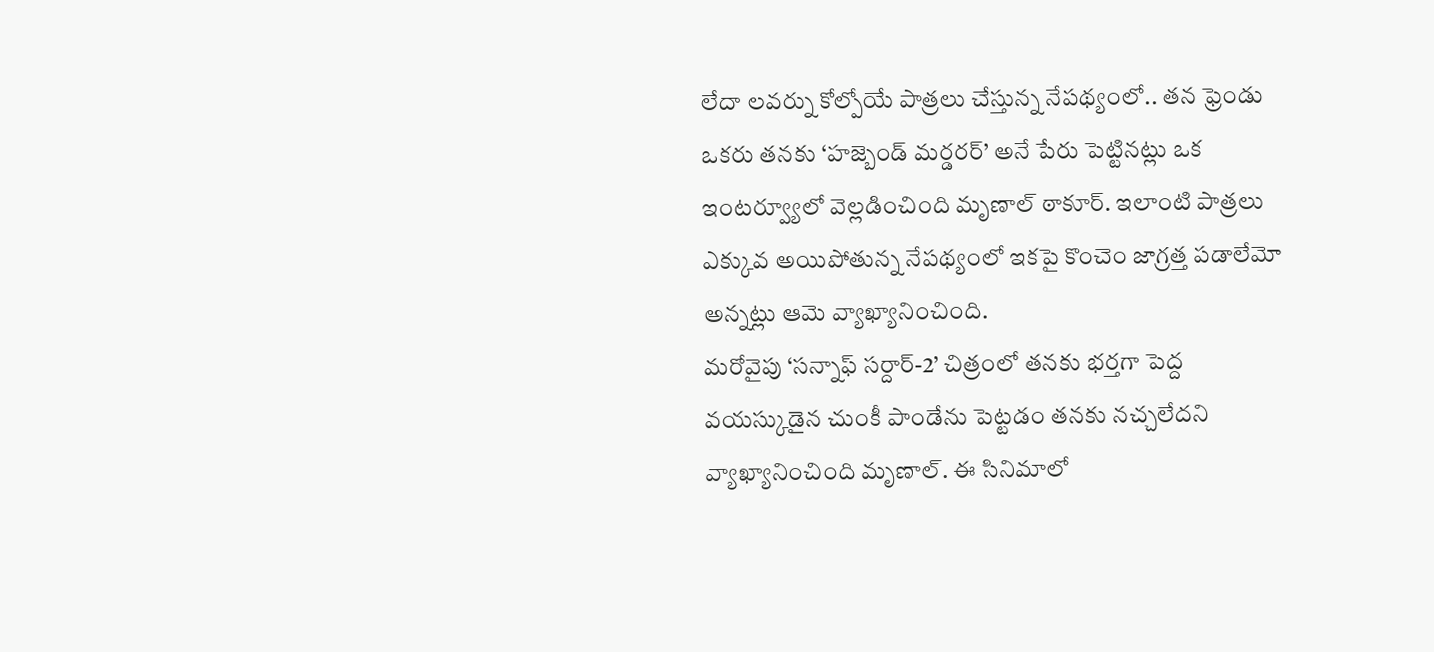లేదా లవర్ను కోల్పోయే పాత్రలు చేస్తున్న నేపథ్యంలో.. తన ఫ్రెండు ఒకరు తనకు ‘హజ్బెండ్ మర్డరర్’ అనే పేరు పెట్టినట్లు ఒక ఇంటర్వ్యూలో వెల్లడించింది మృణాల్ ఠాకూర్. ఇలాంటి పాత్రలు ఎక్కువ అయిపోతున్న నేపథ్యంలో ఇకపై కొంచెం జాగ్రత్త పడాలేమో అన్నట్లు ఆమె వ్యాఖ్యానించింది.
మరోవైపు ‘సన్నాఫ్ సర్దార్-2’ చిత్రంలో తనకు భర్తగా పెద్ద వయస్కుడైన చుంకీ పాండేను పెట్టడం తనకు నచ్చలేదని వ్యాఖ్యానించింది మృణాల్. ఈ సినిమాలో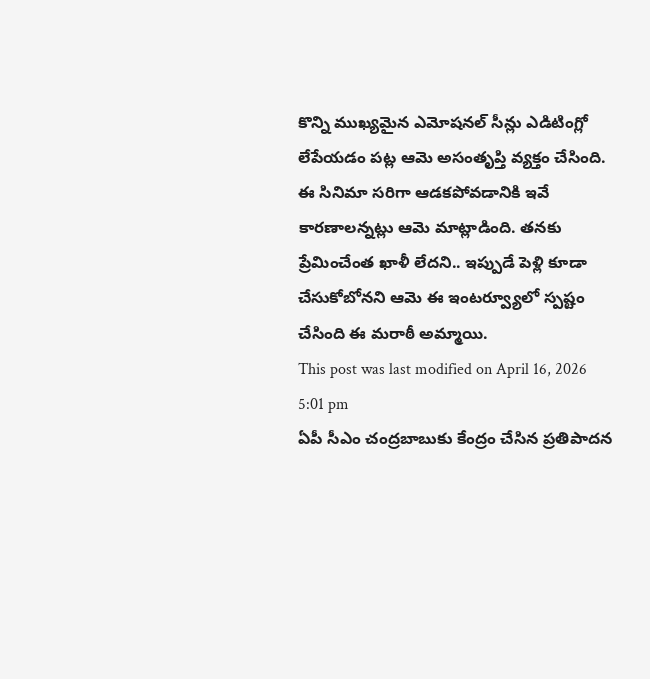కొన్ని ముఖ్యమైన ఎమోషనల్ సీన్లు ఎడిటింగ్లో లేపేయడం పట్ల ఆమె అసంతృప్తి వ్యక్తం చేసింది. ఈ సినిమా సరిగా ఆడకపోవడానికి ఇవే కారణాలన్నట్లు ఆమె మాట్లాడింది. తనకు ప్రేమించేంత ఖాళీ లేదని.. ఇప్పుడే పెళ్లి కూడా చేసుకోబోనని ఆమె ఈ ఇంటర్వ్యూలో స్పష్టం చేసింది ఈ మరాఠీ అమ్మాయి.
This post was last modified on April 16, 2026 5:01 pm
ఏపీ సీఎం చంద్రబాబుకు కేంద్రం చేసిన ప్రతిపాదన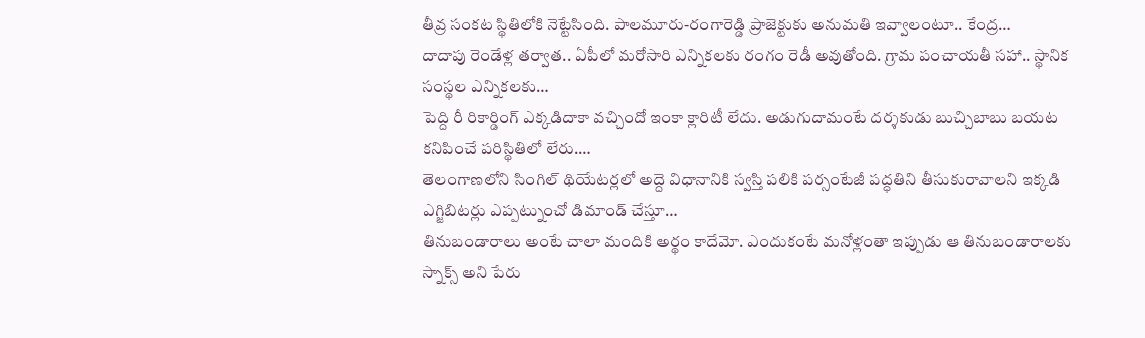తీవ్ర సంకట స్థితిలోకి నెట్టేసింది. పాలమూరు-రంగారెడ్డి ప్రాజెక్టుకు అనుమతి ఇవ్వాలంటూ.. కేంద్ర…
దాదాపు రెండేళ్ల తర్వాత.. ఏపీలో మరోసారి ఎన్నికలకు రంగం రెడీ అవుతోంది. గ్రామ పంచాయతీ సహా.. స్థానిక సంస్థల ఎన్నికలకు…
పెద్ది రీ రికార్డింగ్ ఎక్కడిదాకా వచ్చిందో ఇంకా క్లారిటీ లేదు. అడుగుదామంటే దర్శకుడు బుచ్చిబాబు బయట కనిపించే పరిస్థితిలో లేరు.…
తెలంగాణలోని సింగిల్ థియేటర్లలో అద్దె విధానానికి స్వస్తి పలికి పర్సంటేజీ పద్ధతిని తీసుకురావాలని ఇక్కడి ఎగ్జిబిటర్లు ఎప్పట్నుంచో డిమాండ్ చేస్తూ…
తినుబండారాలు అంటే చాలా మందికి అర్థం కాదేమో. ఎందుకంటే మనోళ్లంతా ఇప్పుడు ఆ తినుబండారాలకు స్నాక్స్ అని పేరు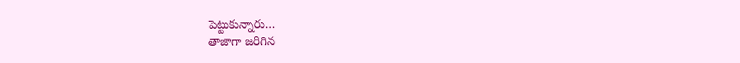పెట్టుకున్నారు…
తాజాగా జరిగిన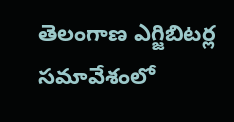తెలంగాణ ఎగ్జిబిటర్ల సమావేశంలో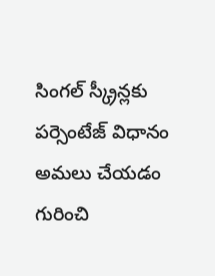సింగల్ స్క్రీన్లకు పర్సెంటేజ్ విధానం అమలు చేయడం గురించి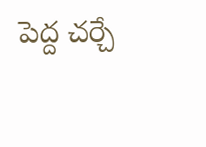పెద్ద చర్చే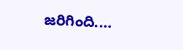జరిగింది.…